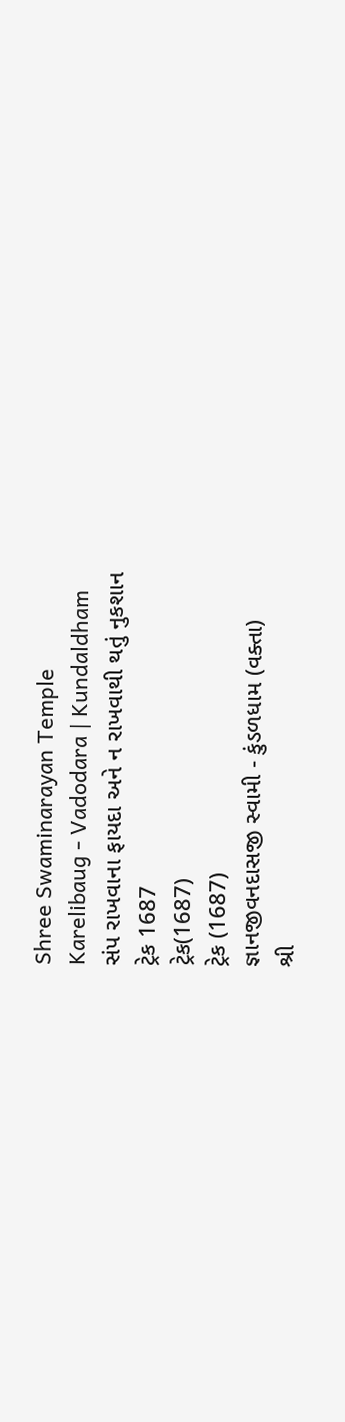Shree Swaminarayan Temple
Karelibaug - Vadodara | Kundaldham
સંપ રાખવાના ફાયદા અને ન રાખવાથી થતું નુકશાન
ટ્રેક 1687
ટ્રેક(1687)
ટ્રેક (1687)
જ્ઞાનજીવનદાસજી સ્વામી - કુંડળધામ (વક્તા)
શ્રી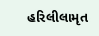હરિલીલામૃત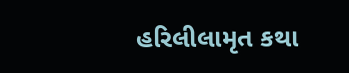હરિલીલામૃત કથા